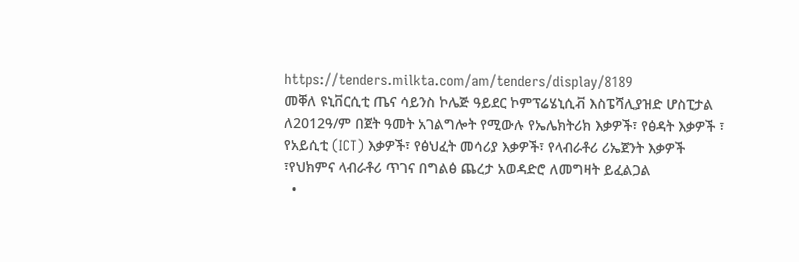https://tenders.milkta.com/am/tenders/display/8189
መቐለ ዩኒቨርሲቲ ጤና ሳይንስ ኮሌጅ ዓይደር ኮምፕሬሄኒሲቭ እስፔሻሊያዝድ ሆስፒታል ለ2012ዓ/ም በጀት ዓመት አገልግሎት የሚውሉ የኤሌክትሪክ እቃዎች፣ የፅዳት እቃዎች ፣ የአይሲቲ (ICT) እቃዎች፣ የፅህፈት መሳሪያ እቃዎች፣ የላብራቶሪ ሪኤጀንት እቃዎች ፣የህክምና ላብራቶሪ ጥገና በግልፅ ጨረታ አወዳድሮ ለመግዛት ይፈልጋል
  •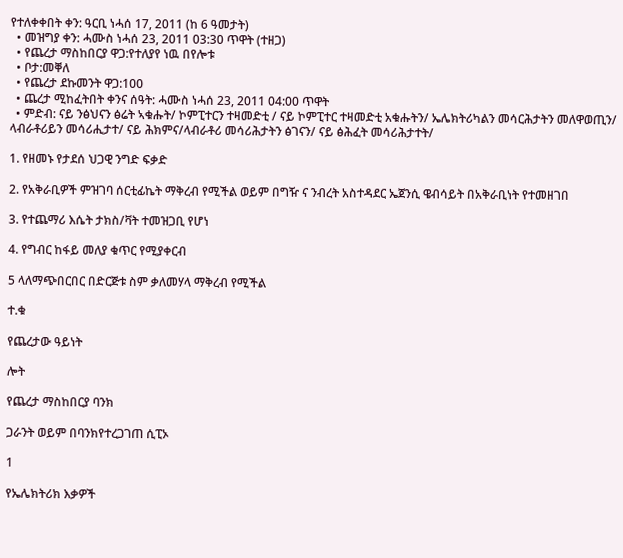የተለቀቀበት ቀን: ዓርቢ ነሓሰ 17, 2011 (ከ 6 ዓመታት)
  • መዝግያ ቀን: ሓሙስ ነሓሰ 23, 2011 03:30 ጥዋት (ተዘጋ)
  • የጨረታ ማስከበርያ ዋጋ:የተለያየ ነዉ በየሎቱ
  • ቦታ:መቐለ
  • የጨረታ ደኩመንት ዋጋ:100
  • ጨረታ ሚከፈትበት ቀንና ሰዓት: ሓሙስ ነሓሰ 23, 2011 04:00 ጥዋት
  • ምድብ: ናይ ንፅህናን ፅሬት ኣቁሑት/ ኮምፒተርን ተዛመድቲ / ናይ ኮምፒተር ተዛመድቲ አቁሑትን/ ኤሌክትሪካልን መሳርሕታትን መለዋወጢን/ ላብራቶሪይን መሳሪሒታተ/ ናይ ሕክምና/ላብራቶሪ መሳሪሕታትን ፅገናን/ ናይ ፅሕፈት መሳሪሕታተት/

1. የዘመኑ የታደሰ ህጋዊ ንግድ ፍቃድ

2. የአቅራቢዎች ምዝገባ ሰርቲፊኬት ማቅረብ የሚችል ወይም በግዥ ና ንብረት አስተዳደር ኤጀንሲ ዌብሳይት በአቅራቢነት የተመዘገበ

3. የተጨማሪ እሴት ታክስ/ቫት ተመዝጋቢ የሆነ

4. የግብር ከፋይ መለያ ቁጥር የሚያቀርብ

5 ላለማጭበርበር በድርጅቱ ስም ቃለመሃላ ማቅረብ የሚችል

ተ.ቁ

የጨረታው ዓይነት

ሎት

የጨረታ ማስከበርያ ባንክ

ጋራንት ወይም በባንክየተረጋገጠ ሲፒኦ

1

የኤሌክትሪክ እቃዎች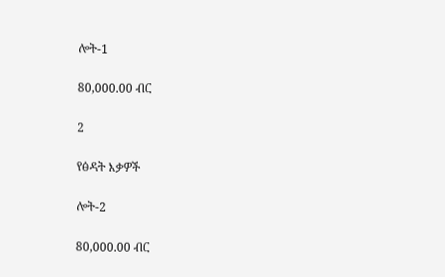ሎት-1

80,000.00 ብር

2

የፅዳት እቃዎች

ሎት-2

80,000.00 ብር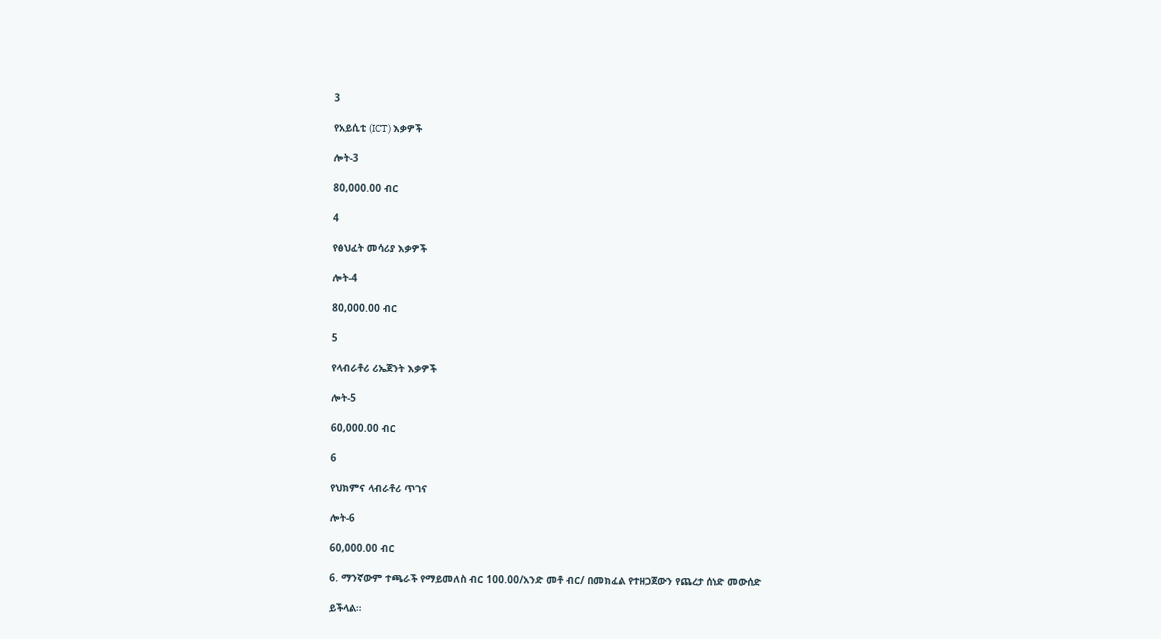3

የአይሲቲ (ICT) እቃዎች

ሎት-3

80,000.00 ብር

4

የፅህፈት መሳሪያ እቃዎች

ሎት-4

80,000.00 ብር

5

የላብራቶሪ ሪኤጀንት እቃዎች

ሎት-5

60,000.00 ብር

6

የህክምና ላብራቶሪ ጥገና

ሎት-6

60,000.00 ብር

6. ማንኛውም ተጫራች የማይመለስ ብር 100.00/አንድ መቶ ብር/ በመክፈል የተዘጋጀውን የጨረታ ሰነድ መውሰድ

ይችላል።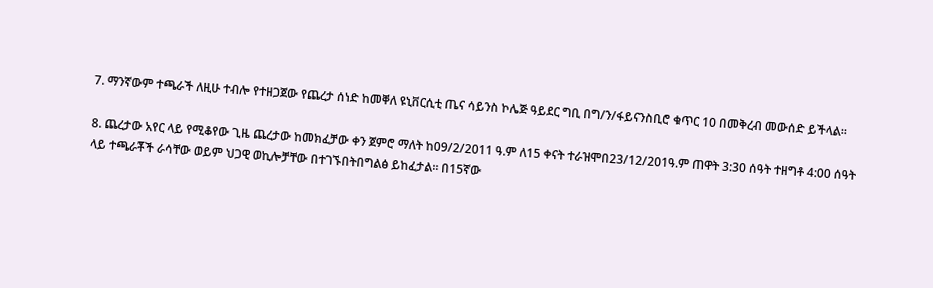7. ማንኛውም ተጫራች ለዚሁ ተብሎ የተዘጋጀው የጨረታ ሰነድ ከመቐለ ዩኒቨርሲቲ ጤና ሳይንስ ኮሌጅ ዓይደር ግቢ በግ/ን/ፋይናንስቢሮ ቁጥር 10 በመቅረብ መውሰድ ይችላል።

8. ጨረታው አየር ላይ የሚቆየው ጊዜ ጨረታው ከመክፈቻው ቀን ጀምሮ ማለት ከ09/2/2011 ዓ.ም ለ15 ቀናት ተራዝሞበ23/12/201ዓ.ም ጠዋት 3:30 ሰዓት ተዘግቶ 4:00 ሰዓት ላይ ተጫራቾች ራሳቸው ወይም ህጋዊ ወኪሎቻቸው በተገኙበትበግልፅ ይከፈታል። በ15ኛው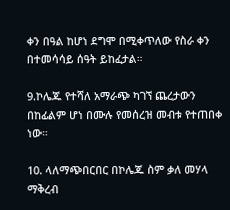ቀን በዓል ከሆነ ደግሞ በሚቀጥለው የስራ ቀን በተመሳሳይ ሰዓት ይከፈታል።

9.ኮሌጁ የተሻለ አማራጭ ካገኘ ጨረታውን በከፊልም ሆነ በሙሉ የመሰረዝ መብቱ የተጠበቀ ነው።

10. ላለማጭበርበር በኮሌጁ ስም ቃለ መሃላ ማቅረብ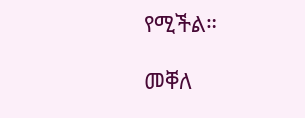የሚችል።

መቐለ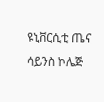ዩኒቨርሲቲ ጤና ሳይንስ ኮሌጅ